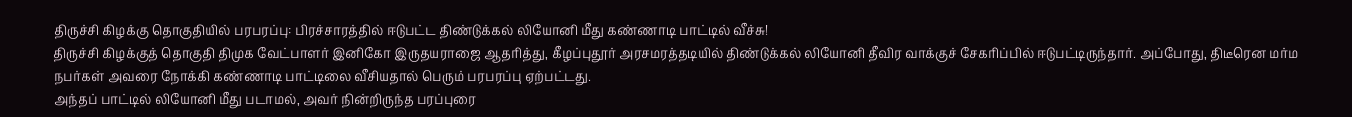திருச்சி கிழக்கு தொகுதியில் பரபரப்பு: பிரச்சாரத்தில் ஈடுபட்ட திண்டுக்கல் லியோனி மீது கண்ணாடி பாட்டில் வீச்சு!
திருச்சி கிழக்குத் தொகுதி திமுக வேட்பாளர் இனிகோ இருதயராஜை ஆதரித்து, கீழப்புதூர் அரசமரத்தடியில் திண்டுக்கல் லியோனி தீவிர வாக்குச் சேகரிப்பில் ஈடுபட்டிருந்தார். அப்போது, திடீரென மர்ம நபர்கள் அவரை நோக்கி கண்ணாடி பாட்டிலை வீசியதால் பெரும் பரபரப்பு ஏற்பட்டது.
அந்தப் பாட்டில் லியோனி மீது படாமல், அவர் நின்றிருந்த பரப்புரை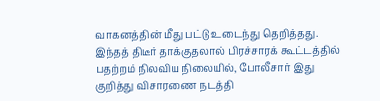வாகனத்தின் மீது பட்டு உடைந்து தெறித்தது. இந்தத் திடீர் தாக்குதலால் பிரச்சாரக் கூட்டத்தில் பதற்றம் நிலவிய நிலையில், போலீசார் இது குறித்து விசாரணை நடத்தி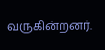வருகின்றனர்.